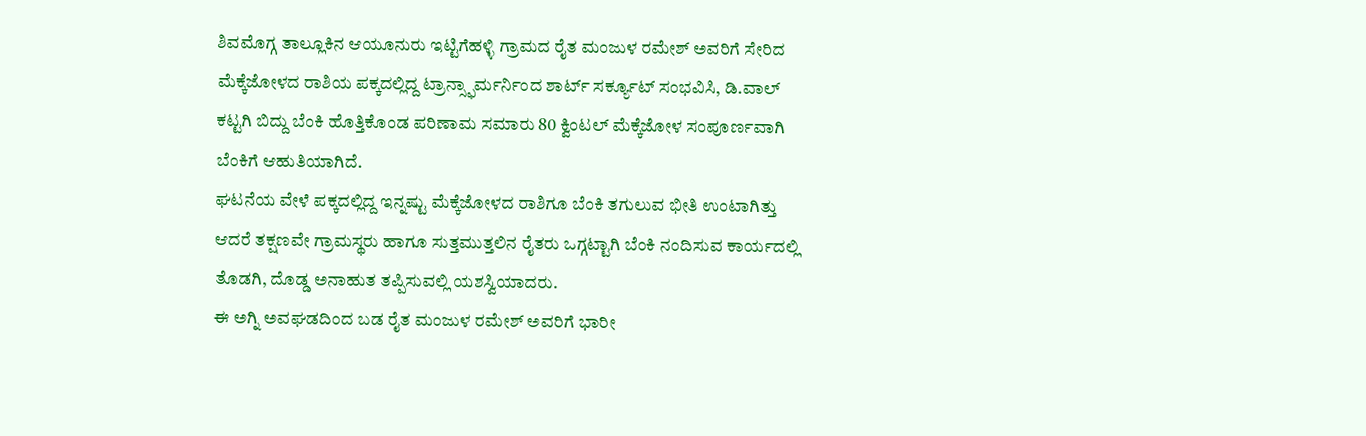ಶಿವಮೊಗ್ಗ ತಾಲ್ಲೂಕಿನ ಆಯೂನುರು ಇಟ್ಟಿಗೆಹಳ್ಳಿ ಗ್ರಾಮದ ರೈತ ಮಂಜುಳ ರಮೇಶ್ ಅವರಿಗೆ ಸೇರಿದ ಮೆಕ್ಕೆಜೋಳದ ರಾಶಿಯ ಪಕ್ಕದಲ್ಲಿದ್ದ ಟ್ರಾನ್ಸ್ಫಾರ್ಮರ್ನಿಂದ ಶಾರ್ಟ್ ಸರ್ಕ್ಯೂಟ್ ಸಂಭವಿಸಿ, ಡಿ.ವಾಲ್ ಕಟ್ಟಗಿ ಬಿದ್ದು ಬೆಂಕಿ ಹೊತ್ತಿಕೊಂಡ ಪರಿಣಾಮ ಸಮಾರು 80 ಕ್ವಿಂಟಲ್ ಮೆಕ್ಕೆಜೋಳ ಸಂಪೂರ್ಣವಾಗಿ ಬೆಂಕಿಗೆ ಆಹುತಿಯಾಗಿದೆ.
ಘಟನೆಯ ವೇಳೆ ಪಕ್ಕದಲ್ಲಿದ್ದ ಇನ್ನಷ್ಟು ಮೆಕ್ಕೆಜೋಳದ ರಾಶಿಗೂ ಬೆಂಕಿ ತಗುಲುವ ಭೀತಿ ಉಂಟಾಗಿತ್ತು ಆದರೆ ತಕ್ಷಣವೇ ಗ್ರಾಮಸ್ಥರು ಹಾಗೂ ಸುತ್ತಮುತ್ತಲಿನ ರೈತರು ಒಗ್ಗಟ್ಟಾಗಿ ಬೆಂಕಿ ನಂದಿಸುವ ಕಾರ್ಯದಲ್ಲಿ ತೊಡಗಿ, ದೊಡ್ಡ ಅನಾಹುತ ತಪ್ಪಿಸುವಲ್ಲಿ ಯಶಸ್ವಿಯಾದರು.
ಈ ಅಗ್ನಿ ಅವಘಡದಿಂದ ಬಡ ರೈತ ಮಂಜುಳ ರಮೇಶ್ ಅವರಿಗೆ ಭಾರೀ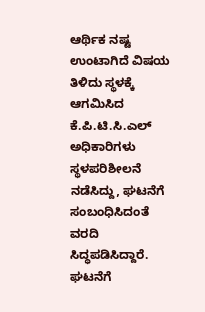ಆರ್ಥಿಕ ನಷ್ಟ ಉಂಟಾಗಿದೆ ವಿಷಯ ತಿಳಿದು ಸ್ಥಳಕ್ಕೆ ಆಗಮಿಸಿದ ಕೆ.ಪಿ.ಟಿ.ಸಿ.ಎಲ್ ಅಧಿಕಾರಿಗಳು ಸ್ಥಳಪರಿಶೀಲನೆ ನಡೆಸಿದ್ದು, ಘಟನೆಗೆ ಸಂಬಂಧಿಸಿದಂತೆ ವರದಿ ಸಿದ್ಧಪಡಿಸಿದ್ದಾರೆ.
ಘಟನೆಗೆ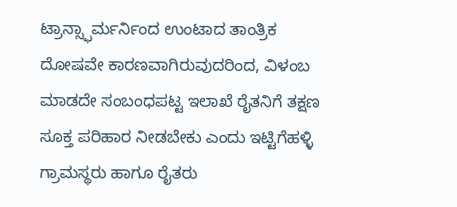ಟ್ರಾನ್ಸ್ಫಾರ್ಮರ್ನಿಂದ ಉಂಟಾದ ತಾಂತ್ರಿಕ ದೋಷವೇ ಕಾರಣವಾಗಿರುವುದರಿಂದ, ವಿಳಂಬ ಮಾಡದೇ ಸಂಬಂಧಪಟ್ಟ ಇಲಾಖೆ ರೈತನಿಗೆ ತಕ್ಷಣ ಸೂಕ್ತ ಪರಿಹಾರ ನೀಡಬೇಕು ಎಂದು ಇಟ್ಟಿಗೆಹಳ್ಳಿ ಗ್ರಾಮಸ್ಥರು ಹಾಗೂ ರೈತರು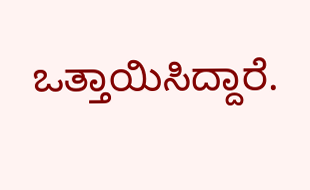ಒತ್ತಾಯಿಸಿದ್ದಾರೆ.